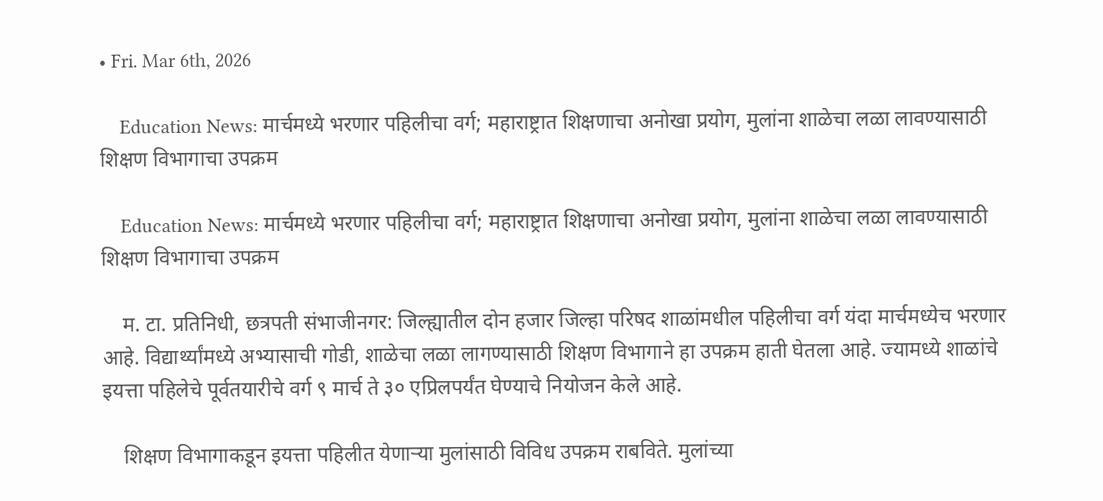• Fri. Mar 6th, 2026

    Education News: मार्चमध्ये भरणार पहिलीचा वर्ग; महाराष्ट्रात शिक्षणाचा अनोखा प्रयोग, मुलांना शाळेचा लळा लावण्यासाठी शिक्षण विभागाचा उपक्रम

    Education News: मार्चमध्ये भरणार पहिलीचा वर्ग; महाराष्ट्रात शिक्षणाचा अनोखा प्रयोग, मुलांना शाळेचा लळा लावण्यासाठी शिक्षण विभागाचा उपक्रम

    म. टा. प्रतिनिधी, छत्रपती संभाजीनगर: जिल्ह्यातील दोन हजार जिल्हा परिषद शाळांमधील पहिलीचा वर्ग यंदा मार्चमध्येच भरणार आहे. विद्यार्थ्यांमध्ये अभ्यासाची गोडी, शाळेचा लळा लागण्यासाठी शिक्षण विभागाने हा उपक्रम हाती घेतला आहे. ज्यामध्ये शाळांचे इयत्ता पहिलेचे पूर्वतयारीचे वर्ग ९ मार्च ते ३० एप्रिलपर्यंत घेण्याचे नियोजन केले आहे.

    शिक्षण विभागाकडून इयत्ता पहिलीत येणाऱ्या मुलांसाठी विविध उपक्रम राबविते. मुलांच्या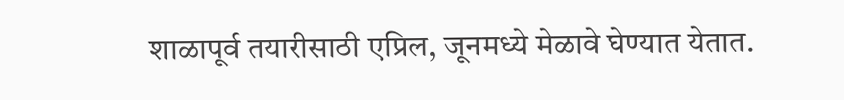शाळापूर्व तयारीसाठी एप्रिल, जूनमध्ये मेळावे घेण्यात येतात.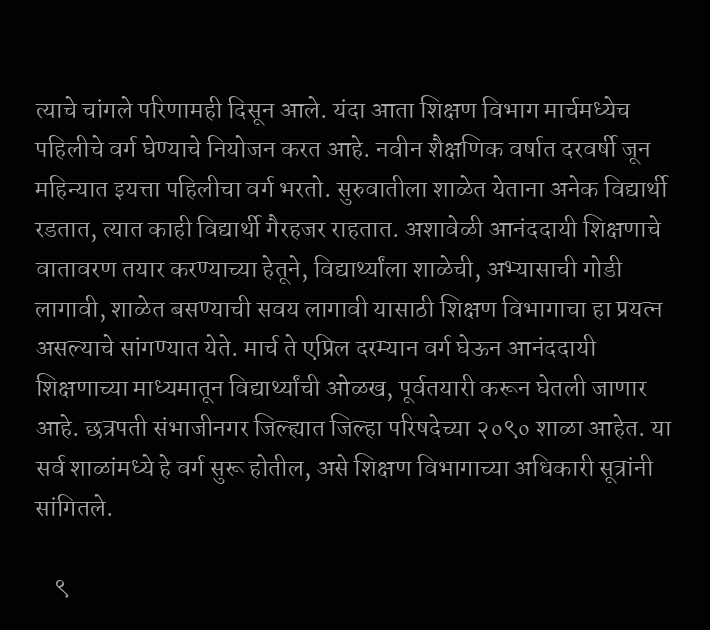त्याचे चांगले परिणामही दिसून आले. यंदा आता शिक्षण विभाग मार्चमध्येच पहिलीचे वर्ग घेण्याचे नियोजन करत आहे. नवीन शैक्षणिक वर्षात दरवर्षी जून महिन्यात इयत्ता पहिलीचा वर्ग भरतो. सुरुवातीला शाळेत येताना अनेक विद्यार्थी रडतात, त्यात काही विद्यार्थी गैरहजर राहतात. अशावेळी आनंददायी शिक्षणाचे वातावरण तयार करण्याच्या हेतूने, विद्यार्थ्यांला शाळेची, अभ्यासाची गोडी लागावी, शाळेत बसण्याची सवय लागावी यासाठी शिक्षण विभागाचा हा प्रयत्न असल्याचे सांगण्यात येते. मार्च ते एप्रिल दरम्यान वर्ग घेऊन आनंददायी शिक्षणाच्या माध्यमातून विद्यार्थ्यांची ओळख, पूर्वतयारी करून घेतली जाणार आहे. छत्रपती संभाजीनगर जिल्ह्यात जिल्हा परिषदेच्या २०९० शाळा आहेत. या सर्व शाळांमध्ये हे वर्ग सुरू होतील, असे शिक्षण विभागाच्या अधिकारी सूत्रांनी सांगितले.

    ९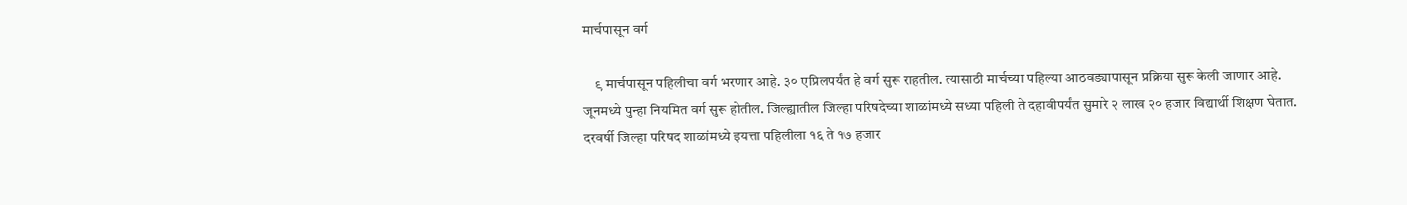मार्चपासून वर्ग

    ९ मार्चपासून पहिलीचा वर्ग भरणार आहे. ३० एप्रिलपर्यंत हे वर्ग सुरू राहतील. त्यासाठी मार्चच्या पहिल्या आठवड्यापासून प्रक्रिया सुरू केली जाणार आहे. जूनमध्ये पुन्हा नियमित वर्ग सुरू होतील. जिल्ह्यातील जिल्हा परिषदेच्या शाळांमध्ये सध्या पहिली ते दहावीपर्यंत सुमारे २ लाख २० हजार विद्यार्थी शिक्षण घेतात. दरवर्षी जिल्हा परिषद शाळांमध्ये इयत्ता पहिलीला १६ ते १७ हजार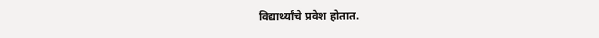विद्यार्थ्यांचे प्रवेश होतात.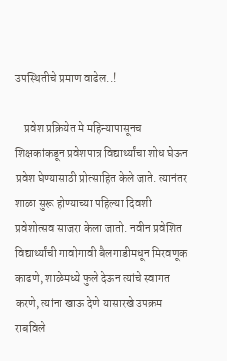उपस्थितीचे प्रमाण वाढेल..!

    प्रवेश प्रक्रियेत मे महिन्यापासूनच शिक्षकांकडून प्रवेशपात्र विद्यार्थ्यांचा शोध घेऊन प्रवेश घेण्यासाठी प्रोत्साहित केले जाते. त्यानंतर शाळा सुरू होण्याच्या पहिल्या दिवशी प्रवेशोत्सव साजरा केला जातो. नवीन प्रवेशित विद्यार्थ्यांची गावोगावी बैलगाडीमधून मिरवणूक काढणे, शाळेमध्ये फुले देऊन त्यांचे स्वागत करणे, त्यांना खाऊ देणे यासारखे उपक्रम राबविले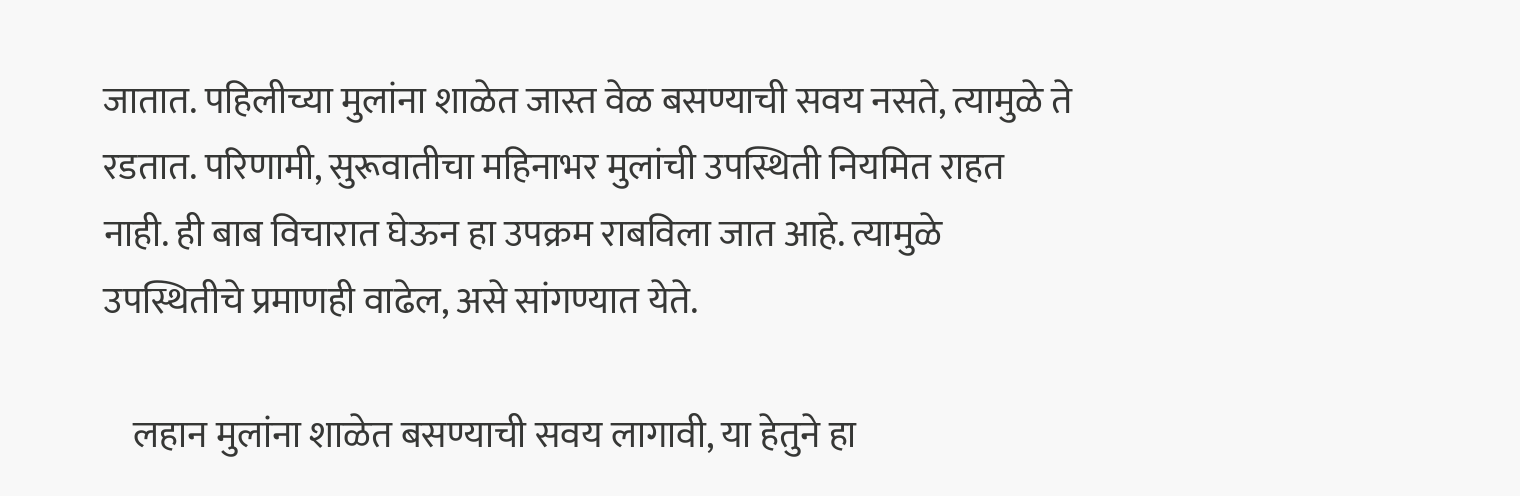जातात. पहिलीच्या मुलांना शाळेत जास्त वेळ बसण्याची सवय नसते, त्यामुळे ते रडतात. परिणामी, सुरूवातीचा महिनाभर मुलांची उपस्थिती नियमित राहत नाही. ही बाब विचारात घेऊन हा उपक्रम राबविला जात आहे. त्यामुळे उपस्थितीचे प्रमाणही वाढेल, असे सांगण्यात येते.

    लहान मुलांना शाळेत बसण्याची सवय लागावी, या हेतुने हा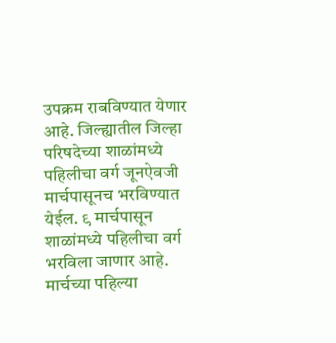उपक्रम राबविण्यात येणार आहे. जिल्ह्यातील जिल्हा परिषदेच्या शाळांमध्ये पहिलीचा वर्ग जूनऐवजी मार्चपासूनच भरविण्यात येईल. ९ मार्चपासून शाळांमध्ये पहिलीचा वर्ग भरविला जाणार आहे. मार्चच्या पहिल्या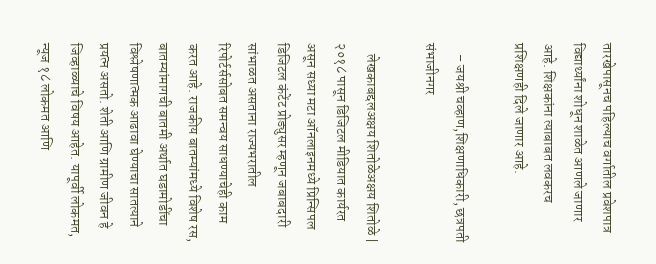तारखेपासूनच पहिल्याच वर्गातील प्रवेशपात्र विद्यार्थ्यांना शोधून शाळेत आणले जाणार आहे. शिक्षकांना त्याबाबत लवकरच प्रशिक्षणही दिले जाणार आहे.

    – जयश्री चव्हाण,शिक्षणाधिकारी, छत्रपती संभाजीनगर

    लेखकाबद्दलअक्षय शितोळेअक्षय शितोळे | २०१८ पासून डिजिटल मीडियात कार्यरत असून सध्या मटा ऑनलाइनमध्ये प्रिन्सिपल डिजिटल कंटेंट प्रोड्युसर म्हणून जबाबदारी सांभाळत असताना राज्यभरातील रिपोर्टर्ससोबत समन्वय साधण्याचेही काम करत आहे. राजकीय बातम्यांमध्ये विशेष रस, बातम्यांमागची बातमी अर्थात घडामोडींचा विश्लेषणात्मक आढावा घेण्याचा सातत्याने प्रयत्न असतो. शेती आणि ग्रामीण जीवन हे जिव्हाळ्याचे विषय आहेत. यापूर्वी लोकमत, न्यूज १८ लोकमत आणि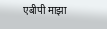एबीपी माझा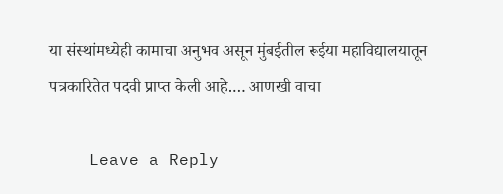या संस्थांमध्येही कामाचा अनुभव असून मुंबईतील रूईया महाविद्यालयातून पत्रकारितेत पदवी प्राप्त केली आहे.… आणखी वाचा

    Leave a Reply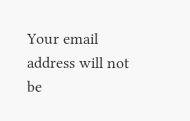Your email address will not be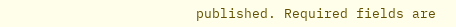published. Required fields are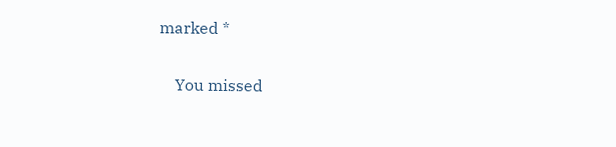marked *

    You missed